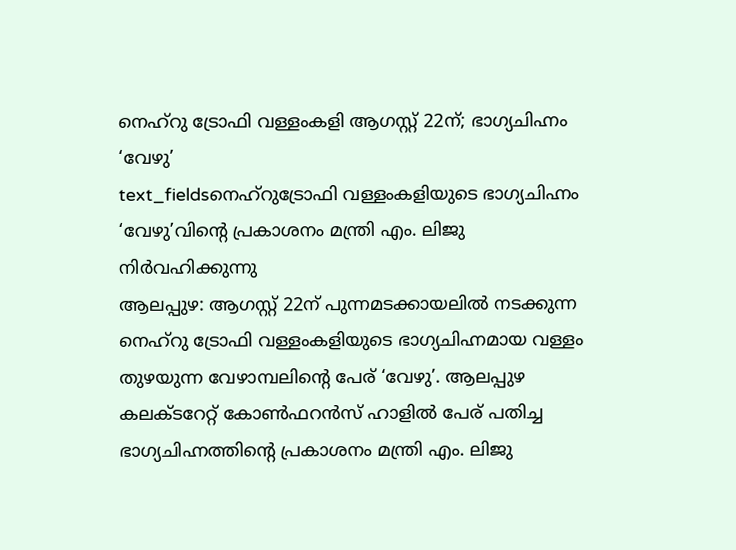നെഹ്റു ട്രോഫി വള്ളംകളി ആഗസ്റ്റ് 22ന്; ഭാഗ്യചിഹ്നം ‘വേഴു’
text_fieldsനെഹ്റുട്രോഫി വള്ളംകളിയുടെ ഭാഗ്യചിഹ്നം ‘വേഴു’വിന്റെ പ്രകാശനം മന്ത്രി എം. ലിജു നിർവഹിക്കുന്നു
ആലപ്പുഴ: ആഗസ്റ്റ് 22ന് പുന്നമടക്കായലിൽ നടക്കുന്ന നെഹ്റു ട്രോഫി വള്ളംകളിയുടെ ഭാഗ്യചിഹ്നമായ വള്ളം തുഴയുന്ന വേഴാമ്പലിന്റെ പേര് ‘വേഴു’. ആലപ്പുഴ കലക്ടറേറ്റ് കോൺഫറൻസ് ഹാളിൽ പേര് പതിച്ച ഭാഗ്യചിഹ്നത്തിന്റെ പ്രകാശനം മന്ത്രി എം. ലിജു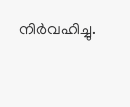നിർവഹിച്ചു.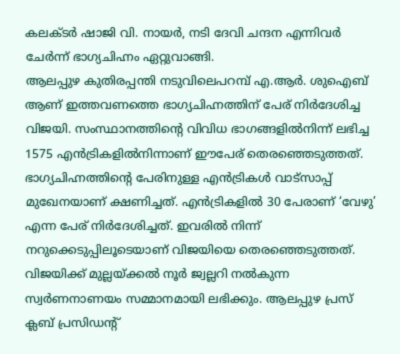കലക്ടർ ഷാജി വി. നായർ, നടി ദേവി ചന്ദന എന്നിവർ ചേർന്ന് ഭാഗ്യചിഹ്നം ഏറ്റുവാങ്ങി.
ആലപ്പുഴ കുതിരപ്പന്തി നടുവിലെപറമ്പ് എ.ആർ. ശുഐബ് ആണ് ഇത്തവണത്തെ ഭാഗ്യചിഹ്നത്തിന് പേര് നിർദേശിച്ച വിജയി. സംസ്ഥാനത്തിന്റെ വിവിധ ഭാഗങ്ങളിൽനിന്ന് ലഭിച്ച 1575 എൻട്രികളിൽനിന്നാണ് ഈപേര് തെരഞ്ഞെടുത്തത്. ഭാഗ്യചിഹ്നത്തിന്റെ പേരിനുള്ള എൻട്രികൾ വാട്സാപ്പ് മുഖേനയാണ് ക്ഷണിച്ചത്. എൻട്രികളിൽ 30 പേരാണ് ‘വേഴു’ എന്ന പേര് നിർദേശിച്ചത്. ഇവരിൽ നിന്ന് നറുക്കെടുപ്പിലൂടെയാണ് വിജയിയെ തെരഞ്ഞെടുത്തത്. വിജയിക്ക് മുല്ലയ്ക്കൽ നൂർ ജ്വല്ലറി നൽകുന്ന സ്വർണനാണയം സമ്മാനമായി ലഭിക്കും. ആലപ്പുഴ പ്രസ് ക്ലബ് പ്രസിഡന്റ്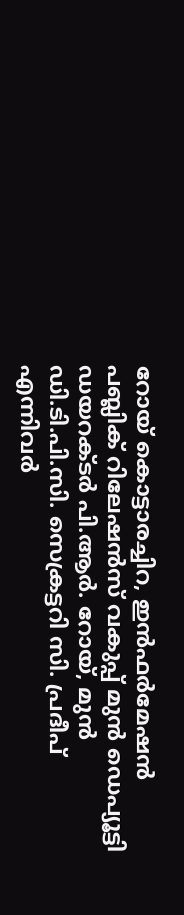റോയ് കൊട്ടാരച്ചിറ, ഇൻഫർമേഷൻ പബ്ലിക് റിലേഷൻസ് വകുപ്പ് മുൻ ഡെപ്യൂട്ടി ഡയറക്ടർ പി.ആർ. റോയ്, മുൻ ഡി.ടി.പി.സി. സെക്രട്ടറി സി. പ്രദീപ് എന്നിവർ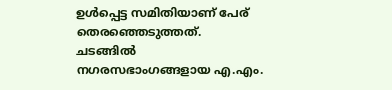ഉൾപ്പെട്ട സമിതിയാണ് പേര് തെരഞ്ഞെടുത്തത്.
ചടങ്ങിൽ നഗരസഭാംഗങ്ങളായ എ.എം.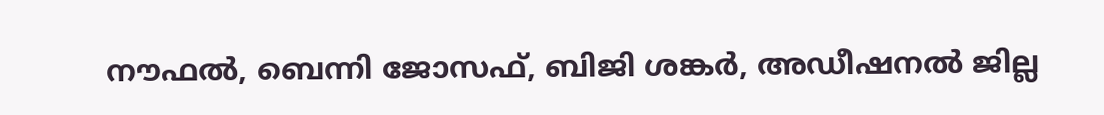നൗഫൽ, ബെന്നി ജോസഫ്, ബിജി ശങ്കർ, അഡീഷനൽ ജില്ല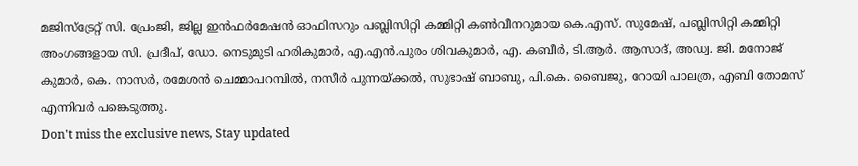മജിസ്ട്രേറ്റ് സി. പ്രേംജി, ജില്ല ഇൻഫർമേഷൻ ഓഫിസറും പബ്ലിസിറ്റി കമ്മിറ്റി കൺവീനറുമായ കെ.എസ്. സുമേഷ്, പബ്ലിസിറ്റി കമ്മിറ്റി അംഗങ്ങളായ സി. പ്രദീപ്, ഡോ. നെടുമുടി ഹരികുമാർ, എ.എൻ.പുരം ശിവകുമാർ, എ. കബീർ, ടി.ആർ. ആസാദ്, അഡ്വ. ജി. മനോജ് കുമാർ, കെ. നാസർ, രമേശൻ ചെമ്മാപറമ്പിൽ, നസീർ പുന്നയ്ക്കൽ, സുഭാഷ് ബാബു, പി.കെ. ബൈജു, റോയി പാലത്ര, എബി തോമസ് എന്നിവർ പങ്കെടുത്തു.
Don't miss the exclusive news, Stay updated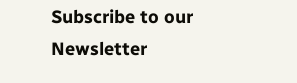Subscribe to our Newsletter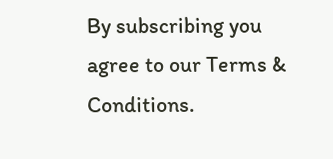By subscribing you agree to our Terms & Conditions.